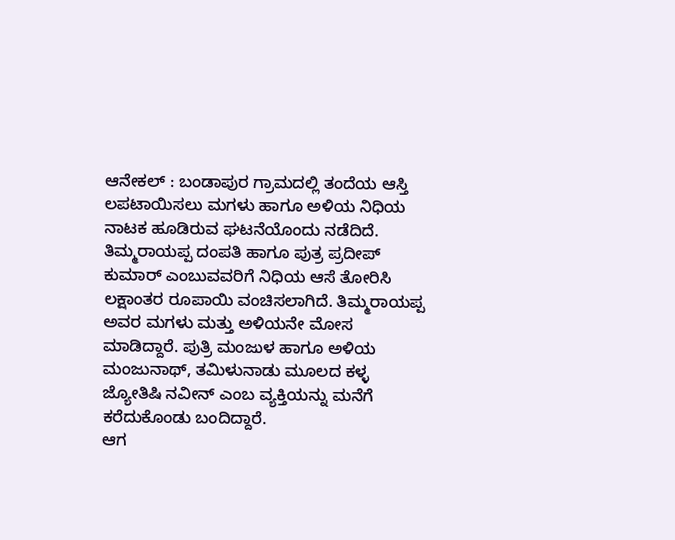ಆನೇಕಲ್ : ಬಂಡಾಪುರ ಗ್ರಾಮದಲ್ಲಿ ತಂದೆಯ ಆಸ್ತಿ ಲಪಟಾಯಿಸಲು ಮಗಳು ಹಾಗೂ ಅಳಿಯ ನಿಧಿಯ ನಾಟಕ ಹೂಡಿರುವ ಘಟನೆಯೊಂದು ನಡೆದಿದೆ.
ತಿಮ್ಮರಾಯಪ್ಪ ದಂಪತಿ ಹಾಗೂ ಪುತ್ರ ಪ್ರದೀಪ್ ಕುಮಾರ್ ಎಂಬುವವರಿಗೆ ನಿಧಿಯ ಆಸೆ ತೋರಿಸಿ ಲಕ್ಷಾಂತರ ರೂಪಾಯಿ ವಂಚಿಸಲಾಗಿದೆ. ತಿಮ್ಮರಾಯಪ್ಪ ಅವರ ಮಗಳು ಮತ್ತು ಅಳಿಯನೇ ಮೋಸ ಮಾಡಿದ್ದಾರೆ. ಪುತ್ರಿ ಮಂಜುಳ ಹಾಗೂ ಅಳಿಯ ಮಂಜುನಾಥ್, ತಮಿಳುನಾಡು ಮೂಲದ ಕಳ್ಳ ಜ್ಯೋತಿಷಿ ನವೀನ್ ಎಂಬ ವ್ಯಕ್ತಿಯನ್ನು ಮನೆಗೆ ಕರೆದುಕೊಂಡು ಬಂದಿದ್ದಾರೆ.
ಆಗ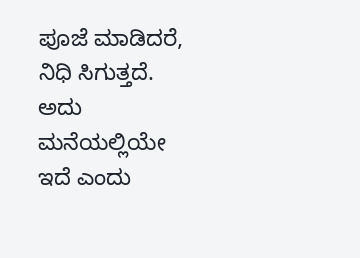ಪೂಜೆ ಮಾಡಿದರೆ, ನಿಧಿ ಸಿಗುತ್ತದೆ. ಅದು ಮನೆಯಲ್ಲಿಯೇ ಇದೆ ಎಂದು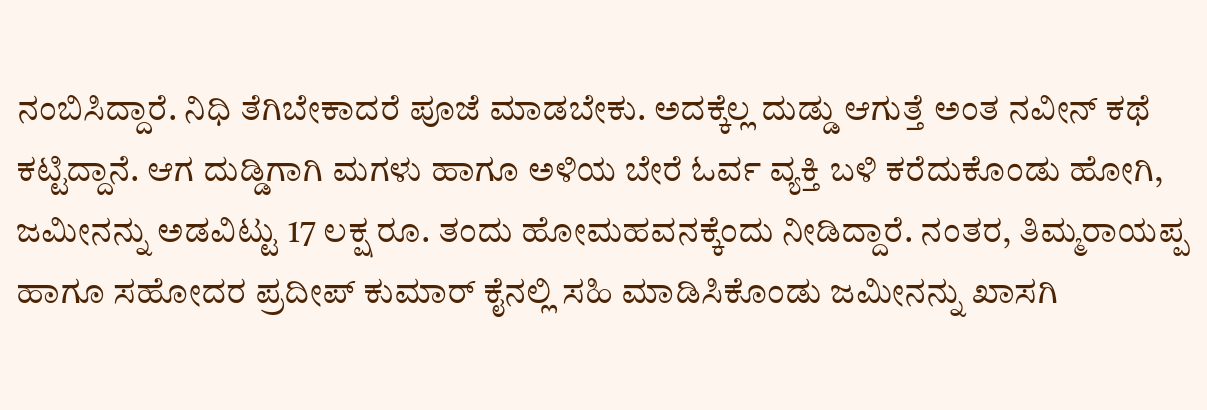ನಂಬಿಸಿದ್ದಾರೆ. ನಿಧಿ ತೆಗಿಬೇಕಾದರೆ ಪೂಜೆ ಮಾಡಬೇಕು. ಅದಕ್ಕೆಲ್ಲ ದುಡ್ಡು ಆಗುತ್ತೆ ಅಂತ ನವೀನ್ ಕಥೆ ಕಟ್ಟಿದ್ದಾನೆ. ಆಗ ದುಡ್ಡಿಗಾಗಿ ಮಗಳು ಹಾಗೂ ಅಳಿಯ ಬೇರೆ ಓರ್ವ ವ್ಯಕ್ತಿ ಬಳಿ ಕರೆದುಕೊಂಡು ಹೋಗಿ, ಜಮೀನನ್ನು ಅಡವಿಟ್ಟು 17 ಲಕ್ಷ ರೂ. ತಂದು ಹೋಮಹವನಕ್ಕೆಂದು ನೀಡಿದ್ದಾರೆ. ನಂತರ, ತಿಮ್ಮರಾಯಪ್ಪ ಹಾಗೂ ಸಹೋದರ ಪ್ರದೀಪ್ ಕುಮಾರ್ ಕೈನಲ್ಲಿ ಸಹಿ ಮಾಡಿಸಿಕೊಂಡು ಜಮೀನನ್ನು ಖಾಸಗಿ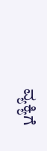ವ್ಯಕ್ಯಿಗೆ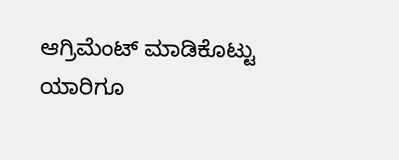ಆಗ್ರಿಮೆಂಟ್ ಮಾಡಿಕೊಟ್ಟು ಯಾರಿಗೂ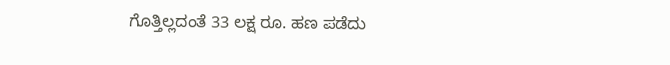ಗೊತ್ತಿಲ್ಲದಂತೆ 33 ಲಕ್ಷ ರೂ. ಹಣ ಪಡೆದು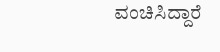ವಂಚಿಸಿದ್ದಾರೆ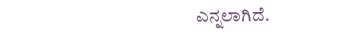ಎನ್ನಲಾಗಿದೆ.